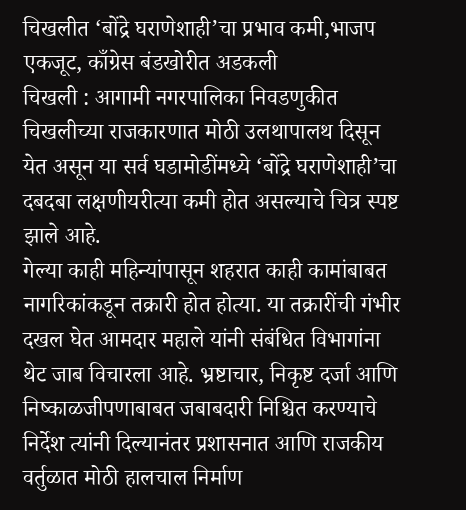चिखलीत ‘बोंद्रे घराणेशाही’चा प्रभाव कमी,भाजप एकजूट, काँग्रेस बंडखोरीत अडकली
चिखली : आगामी नगरपालिका निवडणुकीत चिखलीच्या राजकारणात मोठी उलथापालथ दिसून येत असून या सर्व घडामोडींमध्ये ‘बोंद्रे घराणेशाही’चा दबदबा लक्षणीयरीत्या कमी होत असल्याचे चित्र स्पष्ट झाले आहे.
गेल्या काही महिन्यांपासून शहरात काही कामांबाबत नागरिकांकडून तक्रारी होत होत्या. या तक्रारींची गंभीर दखल घेत आमदार महाले यांनी संबंधित विभागांना थेट जाब विचारला आहे. भ्रष्टाचार, निकृष्ट दर्जा आणि निष्काळजीपणाबाबत जबाबदारी निश्चित करण्याचे निर्देश त्यांनी दिल्यानंतर प्रशासनात आणि राजकीय वर्तुळात मोठी हालचाल निर्माण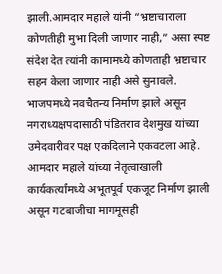झाली.आमदार महाले यांनी “भ्रष्टाचाराला कोणतीही मुभा दिली जाणार नाही,” असा स्पष्ट संदेश देत त्यांनी कामामध्ये कोणताही भ्रष्टाचार सहन केला जाणार नाही असे सुनावले.
भाजपमध्ये नवचैतन्य निर्माण झाले असून नगराध्यक्षपदासाठी पंडितराव देशमुख यांच्या उमेदवारीवर पक्ष एकदिलाने एकवटला आहे. आमदार महाले यांच्या नेतृत्वाखाली कार्यकर्त्यांमध्ये अभूतपूर्व एकजूट निर्माण झाली असून गटबाजीचा मागमूसही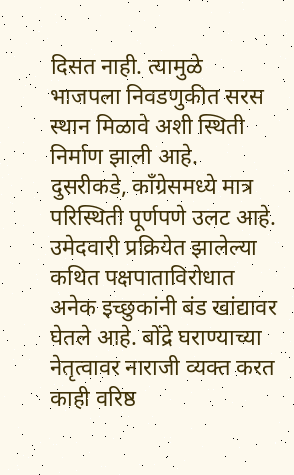दिसत नाही. त्यामुळे भाजपला निवडणुकीत सरस स्थान मिळावे अशी स्थिती निर्माण झाली आहे.
दुसरीकडे, काँग्रेसमध्ये मात्र परिस्थिती पूर्णपणे उलट आहे. उमेदवारी प्रक्रियेत झालेल्या कथित पक्षपाताविरोधात अनेक इच्छुकांनी बंड खांद्यावर घेतले आहे. बोंद्रे घराण्याच्या नेतृत्वावर नाराजी व्यक्त करत काही वरिष्ठ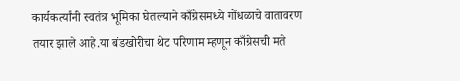कार्यकर्त्यांनी स्वतंत्र भूमिका घेतल्याने काँग्रेसमध्ये गोंधळाचे वातावरण तयार झाले आहे.या बंडखोरीचा थेट परिणाम म्हणून काँग्रेसची मते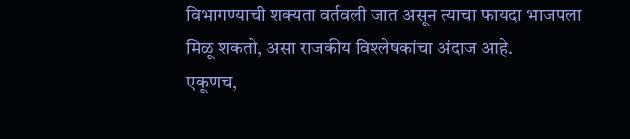विभागण्याची शक्यता वर्तवली जात असून त्याचा फायदा भाजपला मिळू शकतो, असा राजकीय विश्लेषकांचा अंदाज आहे.
एकूणच,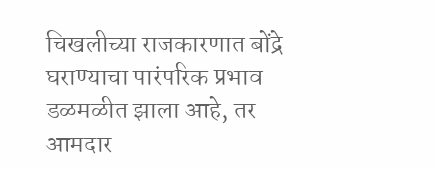चिखलीच्या राजकारणात बोंद्रे घराण्याचा पारंपरिक प्रभाव डळमळीत झाला आहे, तर आमदार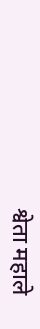श्वेता महाले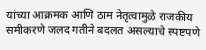यांच्या आक्रमक आणि ठाम नेतृत्वामुळे राजकीय समीकरणे जलद गतीने बदलत असल्याचे स्पष्टपणे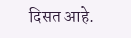दिसत आहे.